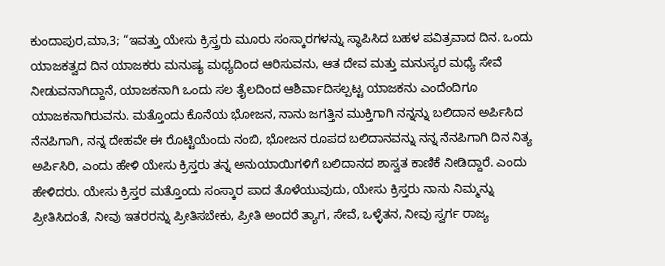ಕುಂದಾಪುರ,ಮಾ,3; “ಇವತ್ತು ಯೇಸು ಕ್ರಿಸ್ತ್ರರು ಮೂರು ಸಂಸ್ಕಾರಗಳನ್ನು ಸ್ಥಾಪಿಸಿದ ಬಹಳ ಪವಿತ್ರವಾದ ದಿನ. ಒಂದು ಯಾಜಕತ್ವದ ದಿನ ಯಾಜಕರು ಮನುಷ್ಯ ಮಧ್ಯದಿಂದ ಆರಿಸುವನು, ಆತ ದೇವ ಮತ್ತು ಮನುಸ್ಯರ ಮಧ್ಯೆ ಸೇವೆ ನೀಡುವನಾಗಿದ್ದಾನೆ, ಯಾಜಕನಾಗಿ ಒಂದು ಸಲ ತೈಲದಿಂದ ಆಶಿರ್ವಾದಿಸಲ್ಪಟ್ಟ ಯಾಜಕನು ಎಂದೆಂದಿಗೂ ಯಾಜಕನಾಗಿರುವನು. ಮತ್ತೊಂದು ಕೊನೆಯ ಭೋಜನ, ನಾನು ಜಗತ್ತಿನ ಮುಕ್ತಿಗಾಗಿ ನನ್ನನ್ನು ಬಲಿದಾನ ಅರ್ಪಿಸಿದ ನೆನಪಿಗಾಗಿ, ನನ್ನ ದೇಹವೇ ಈ ರೊಟ್ಟಿಯೆಂದು ನಂಬಿ, ಭೋಜನ ರೂಪದ ಬಲಿದಾನವನ್ನು ನನ್ನ ನೆನಪಿಗಾಗಿ ದಿನ ನಿತ್ಯ ಅರ್ಪಿಸಿರಿ, ಎಂದು ಹೇಳಿ ಯೇಸು ಕ್ರಿಸ್ತರು ತನ್ನ ಅನುಯಾಯಿಗಳಿಗೆ ಬಲಿದಾನದ ಶಾಸ್ವತ ಕಾಣಿಕೆ ನೀಡಿದ್ದಾರೆ. ಎಂದು ಹೇಳಿದರು. ಯೇಸು ಕ್ರಿಸ್ತರ ಮತ್ತೊಂದು ಸಂಸ್ಕಾರ ಪಾದ ತೊಳೆಯುವುದು, ಯೇಸು ಕ್ರಿಸ್ತರು ನಾನು ನಿಮ್ಮನ್ನು ಪ್ರೀತಿಸಿದಂತೆ, ನೀವು ಇತರರನ್ನು ಪ್ರೀತಿಸಬೇಕು, ಪ್ರೀತಿ ಅಂದರೆ ತ್ಯಾಗ, ಸೇವೆ, ಒಳ್ಳೆತನ, ನೀವು ಸ್ವರ್ಗ ರಾಜ್ಯ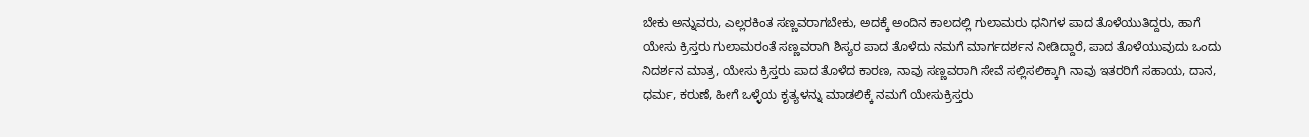ಬೇಕು ಅನ್ನುವರು, ಎಲ್ಲರಕಿಂತ ಸಣ್ಣವರಾಗಬೇಕು, ಅದಕ್ಕೆ ಅಂದಿನ ಕಾಲದಲ್ಲಿ ಗುಲಾಮರು ಧನಿಗಳ ಪಾದ ತೊಳೆಯುತಿದ್ದರು, ಹಾಗೆ ಯೇಸು ಕ್ರಿಸ್ತರು ಗುಲಾಮರಂತೆ ಸಣ್ಣವರಾಗಿ ಶಿಸ್ಯರ ಪಾದ ತೊಳೆದು ನಮಗೆ ಮಾರ್ಗದರ್ಶನ ನೀಡಿದ್ದಾರೆ, ಪಾದ ತೊಳೆಯುವುದು ಒಂದು ನಿದರ್ಶನ ಮಾತ್ರ, ಯೇಸು ಕ್ರಿಸ್ತರು ಪಾದ ತೊಳೆದ ಕಾರಣ, ನಾವು ಸಣ್ಣವರಾಗಿ ಸೇವೆ ಸಲ್ಲಿಸಲಿಕ್ಕಾಗಿ ನಾವು ಇತರರಿಗೆ ಸಹಾಯ, ದಾನ, ಧರ್ಮ, ಕರುಣೆ, ಹೀಗೆ ಒಳ್ಳೆಯ ಕೃತ್ಯಳನ್ನು ಮಾಡಲಿಕ್ಕೆ ನಮಗೆ ಯೇಸುಕ್ರಿಸ್ತರು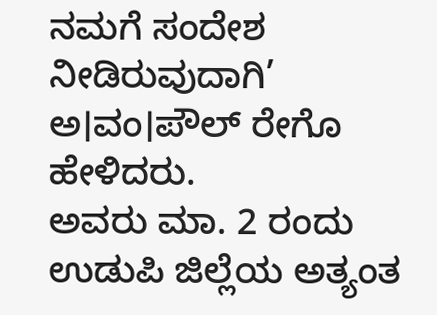ನಮಗೆ ಸಂದೇಶ ನೀಡಿರುವುದಾಗಿ’ ಅ।ವಂ।ಪೌಲ್ ರೇಗೊ ಹೇಳಿದರು.
ಅವರು ಮಾ. 2 ರಂದು ಉಡುಪಿ ಜಿಲ್ಲೆಯ ಅತ್ಯಂತ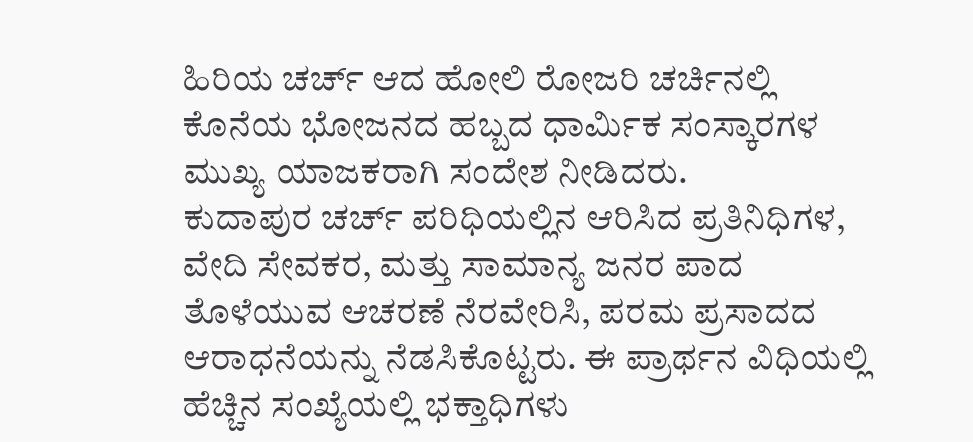ಹಿರಿಯ ಚರ್ಚ್ ಆದ ಹೋಲಿ ರೋಜರಿ ಚರ್ಚಿನಲ್ಲಿ ಕೊನೆಯ ಭೋಜನದ ಹಬ್ಬದ ಧಾರ್ಮಿಕ ಸಂಸ್ಕಾರಗಳ ಮುಖ್ಯ ಯಾಜಕರಾಗಿ ಸಂದೇಶ ನೀಡಿದರು.
ಕುದಾಪುರ ಚರ್ಚ್ ಪರಿಧಿಯಲ್ಲಿನ ಆರಿಸಿದ ಪ್ರತಿನಿಧಿಗಳ, ವೇದಿ ಸೇವಕರ, ಮತ್ತು ಸಾಮಾನ್ಯ ಜನರ ಪಾದ ತೊಳೆಯುವ ಆಚರಣೆ ನೆರವೇರಿಸಿ, ಪರಮ ಪ್ರಸಾದದ ಆರಾಧನೆಯನ್ನು ನೆಡಸಿಕೊಟ್ಟರು. ಈ ಪ್ರಾರ್ಥನ ವಿಧಿಯಲ್ಲಿ ಹೆಚ್ಚಿನ ಸಂಖ್ಯೆಯಲ್ಲಿ ಭಕ್ತಾಧಿಗಳು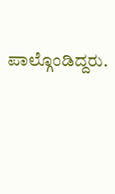ಪಾಲ್ಗೊಂಡಿದ್ದರು.